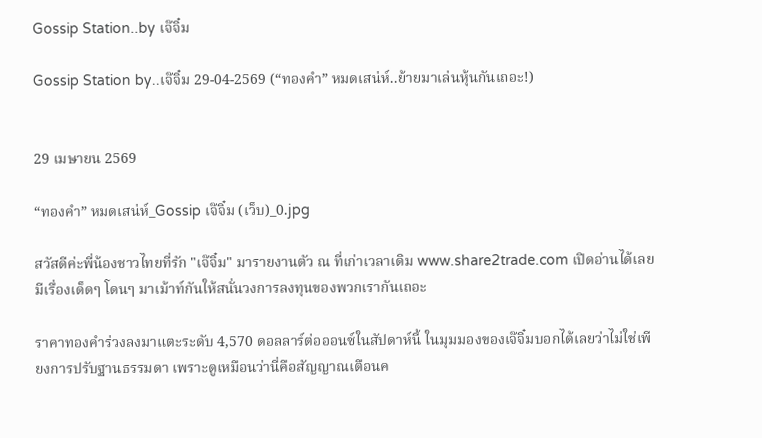Gossip Station..by เจ๊จิ๋ม

Gossip Station by..เจ๊จิ๋ม 29-04-2569 (“ทองคำ” หมดเสน่ห์..ย้ายมาเล่นหุ้นกันเถอะ!)


29 เมษายน 2569

“ทองคำ” หมดเสน่ห์_Gossip เจ๊จิ๋ม (เว็บ)_0.jpg

สวัสดีค่ะพี่น้องชาวไทยที่รัก "เจ๊จิ๋ม" มารายงานตัว ณ ที่เก่าเวลาเดิม www.share2trade.com เปิดอ่านได้เลยมีเรื่องเด็ดๆ โดนๆ มาเม้าท์กันให้สนั่นวงการลงทุนของพวกเรากันเถอะ

ราคาทองคำร่วงลงมาแตะระดับ 4,570 ดอลลาร์ต่อออนซ์ในสัปดาห์นี้ ในมุมมองของเจ๊จิ๋มบอกได้เลยว่าไม่ใช่เพียงการปรับฐานธรรมดา เพราะดูเหมือนว่านี่คือสัญญาณเตือนค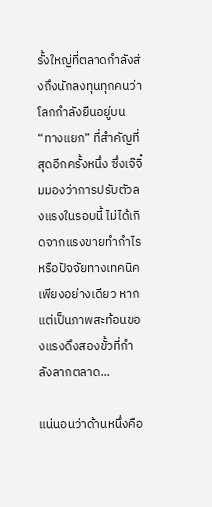รั้งใหญ่ที่ตลาดกำลังส่งถึงนักลงทุนทุกคนว่า โลกกำลังยืนอยู่บน “ทางแยก” ที่สำคัญที่สุดอีกครั้งหนึ่ง ซึ่งเจ๊จิ๋มมองว่าการปรับตัวลงแรงในรอบนี้ ไม่ได้เกิดจากแรงขายทำกำไรหรือปัจจัยทางเทคนิคเพียงอย่างเดียว หากแต่เป็นภาพสะท้อนของแรงดึงสองขั้วที่กำลังลากตลาด...

แน่นอนว่าด้านหนึ่งคือ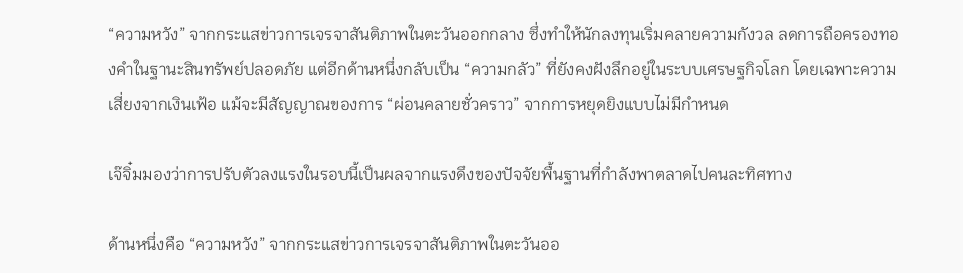“ความหวัง” จากกระแสข่าวการเจรจาสันติภาพในตะวันออกกลาง ซึ่งทำให้นักลงทุนเริ่มคลายความกังวล ลดการถือครองทองคำในฐานะสินทรัพย์ปลอดภัย แต่อีกด้านหนึ่งกลับเป็น “ความกลัว” ที่ยังคงฝังลึกอยู่ในระบบเศรษฐกิจโลก โดยเฉพาะความเสี่ยงจากเงินเฟ้อ แม้จะมีสัญญาณของการ “ผ่อนคลายชั่วคราว” จากการหยุดยิงแบบไม่มีกำหนด

เจ๊จิ๋มมองว่าการปรับตัวลงแรงในรอบนี้เป็นผลจากแรงดึงของปัจจัยพื้นฐานที่กำลังพาตลาดไปคนละทิศทาง

ด้านหนึ่งคือ “ความหวัง” จากกระแสข่าวการเจรจาสันติภาพในตะวันออ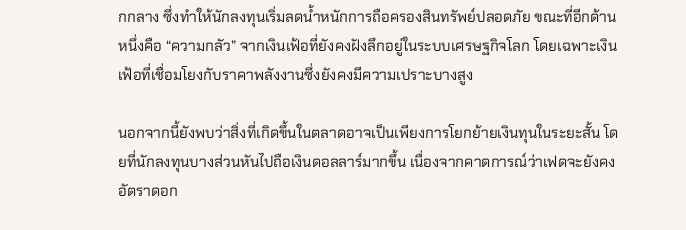กกลาง ซึ่งทำให้นักลงทุนเริ่มลดน้ำหนักการถือครองสินทรัพย์ปลอดภัย ขณะที่อีกด้านหนึ่งคือ “ความกลัว” จากเงินเฟ้อที่ยังคงฝังลึกอยู่ในระบบเศรษฐกิจโลก โดยเฉพาะเงินเฟ้อที่เชื่อมโยงกับราคาพลังงานซึ่งยังคงมีความเปราะบางสูง

นอกจากนี้ยังพบว่าสิ่งที่เกิดขึ้นในตลาดอาจเป็นเพียงการโยกย้ายเงินทุนในระยะสั้น โดยที่นักลงทุนบางส่วนหันไปถือเงินดอลลาร์มากขึ้น เนื่องจากคาดการณ์ว่าเฟดจะยังคงอัตราดอก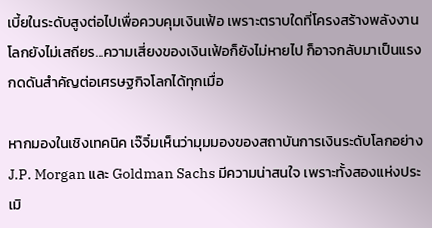เบี้ยในระดับสูงต่อไปเพื่อควบคุมเงินเฟ้อ เพราะตราบใดที่โครงสร้างพลังงานโลกยังไม่เสถียร...ความเสี่ยงของเงินเฟ้อก็ยังไม่หายไป ก็อาจกลับมาเป็นแรงกดดันสำคัญต่อเศรษฐกิจโลกได้ทุกเมื่อ

หากมองในเชิงเทคนิค เจ๊จิ๋มเห็นว่ามุมมองของสถาบันการเงินระดับโลกอย่าง J.P. Morgan และ Goldman Sachs มีความน่าสนใจ เพราะทั้งสองแห่งประเมิ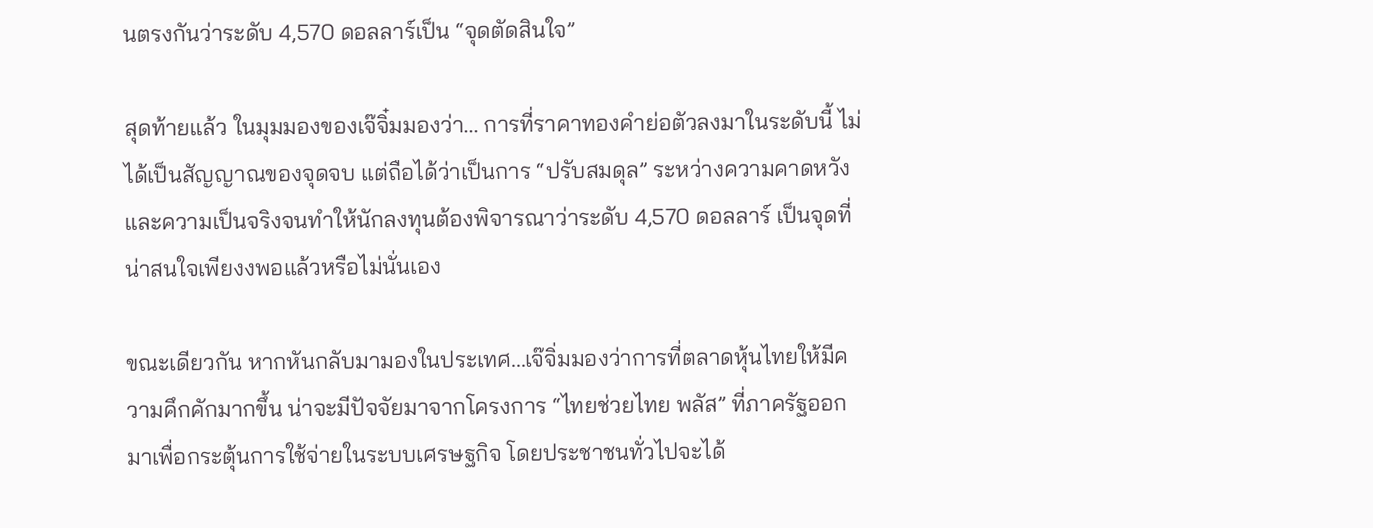นตรงกันว่าระดับ 4,570 ดอลลาร์เป็น “จุดตัดสินใจ”

สุดท้ายแล้ว ในมุมมองของเจ๊จิ๋มมองว่า... การที่ราคาทองคำย่อตัวลงมาในระดับนี้ ไม่ได้เป็นสัญญาณของจุดจบ แต่ถือได้ว่าเป็นการ “ปรับสมดุล” ระหว่างความคาดหวังและความเป็นจริงจนทำให้นักลงทุนต้องพิจารณาว่าระดับ 4,570 ดอลลาร์ เป็นจุดที่น่าสนใจเพียงงพอแล้วหรือไม่นั่นเอง

ขณะเดียวกัน หากหันกลับมามองในประเทศ...เจ๊จิ่มมองว่าการที่ตลาดหุ้นไทยให้มีความคึกคักมากขึ้น น่าจะมีปัจจัยมาจากโครงการ “ไทยช่วยไทย พลัส” ที่ภาครัฐออกมาเพื่อกระตุ้นการใช้จ่ายในระบบเศรษฐกิจ โดยประชาชนทั่วไปจะได้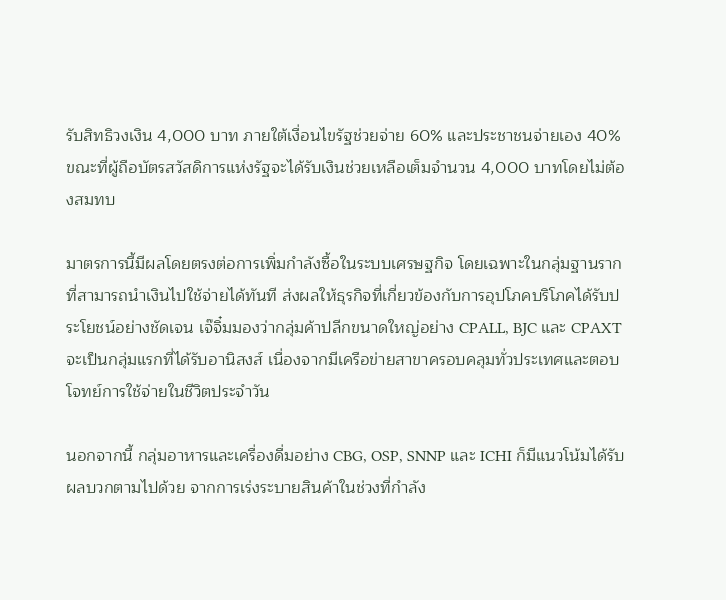รับสิทธิวงเงิน 4,000 บาท ภายใต้เงื่อนไขรัฐช่วยจ่าย 60% และประชาชนจ่ายเอง 40% ขณะที่ผู้ถือบัตรสวัสดิการแห่งรัฐจะได้รับเงินช่วยเหลือเต็มจำนวน 4,000 บาทโดยไม่ต้องสมทบ

มาตรการนี้มีผลโดยตรงต่อการเพิ่มกำลังซื้อในระบบเศรษฐกิจ โดยเฉพาะในกลุ่มฐานรากที่สามารถนำเงินไปใช้จ่ายได้ทันที ส่งผลให้ธุรกิจที่เกี่ยวข้องกับการอุปโภคบริโภคได้รับประโยชน์อย่างชัดเจน เจ๊จิ๋มมองว่ากลุ่มค้าปลีกขนาดใหญ่อย่าง CPALL, BJC และ CPAXT จะเป็นกลุ่มแรกที่ได้รับอานิสงส์ เนื่องจากมีเครือข่ายสาขาครอบคลุมทั่วประเทศและตอบโจทย์การใช้จ่ายในชีวิตประจำวัน

นอกจากนี้ กลุ่มอาหารและเครื่องดื่มอย่าง CBG, OSP, SNNP และ ICHI ก็มีแนวโน้มได้รับผลบวกตามไปด้วย จากการเร่งระบายสินค้าในช่วงที่กำลัง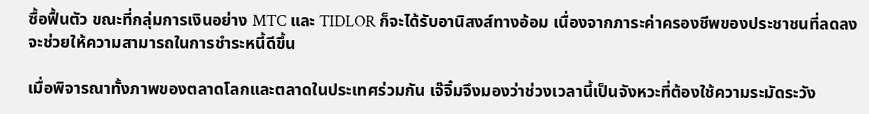ซื้อฟื้นตัว ขณะที่กลุ่มการเงินอย่าง MTC และ TIDLOR ก็จะได้รับอานิสงส์ทางอ้อม เนื่องจากภาระค่าครองชีพของประชาชนที่ลดลงจะช่วยให้ความสามารถในการชำระหนี้ดีขึ้น

เมื่อพิจารณาทั้งภาพของตลาดโลกและตลาดในประเทศร่วมกัน เจ๊จิ๋มจึงมองว่าช่วงเวลานี้เป็นจังหวะที่ต้องใช้ความระมัดระวัง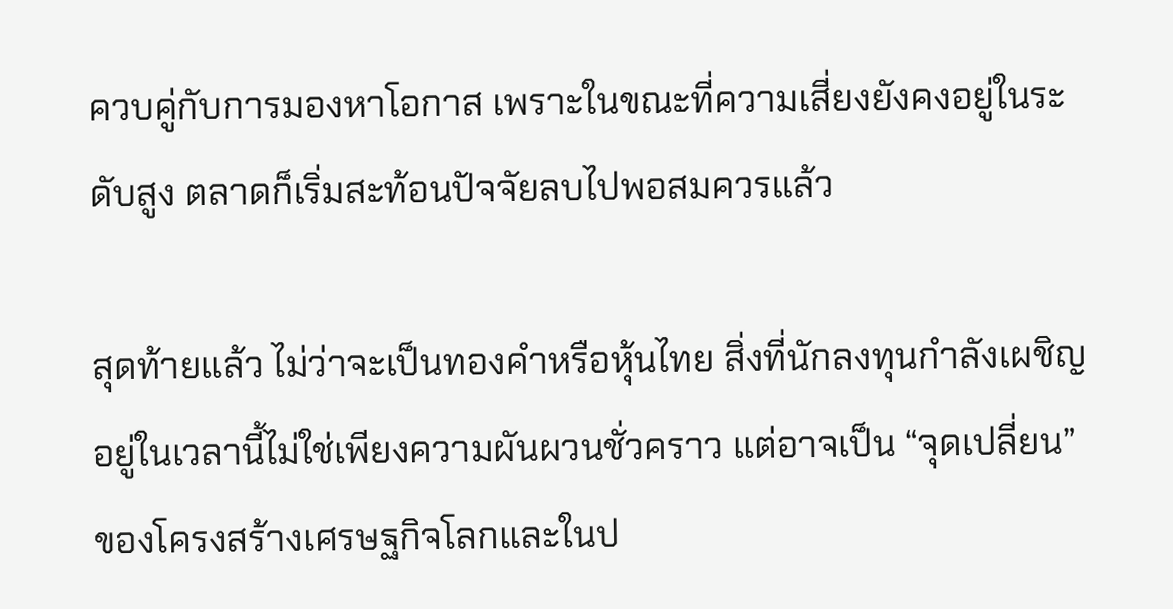ควบคู่กับการมองหาโอกาส เพราะในขณะที่ความเสี่ยงยังคงอยู่ในระดับสูง ตลาดก็เริ่มสะท้อนปัจจัยลบไปพอสมควรแล้ว

สุดท้ายแล้ว ไม่ว่าจะเป็นทองคำหรือหุ้นไทย สิ่งที่นักลงทุนกำลังเผชิญอยู่ในเวลานี้ไม่ใช่เพียงความผันผวนชั่วคราว แต่อาจเป็น “จุดเปลี่ยน” ของโครงสร้างเศรษฐกิจโลกและในป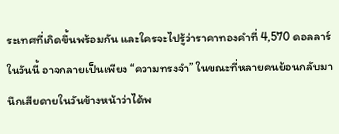ระเทศที่เกิดขึ้นพร้อมกัน และใครจะไปรู้ว่าราคาทองคำที่ 4,570 ดอลลาร์ในวันนี้ อาจกลายเป็นเพียง “ความทรงจำ” ในขณะที่หลายคนย้อนกลับมานึกเสียดายในวันข้างหน้าว่าได้พ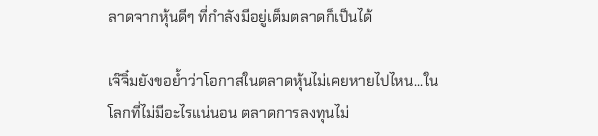ลาดจากหุ้นดีๆ ที่กำลังมีอยู่เต็มตลาดก็เป็นได้

เจ๊จิ๋มยังขอย้ำว่าโอกาสในตลาดหุ้นไม่เคยหายไปไหน...ในโลกที่ไม่มีอะไรแน่นอน ตลาดการลงทุนไม่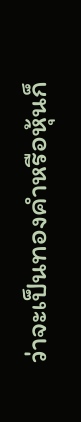ว่าจะเป็นทองคำหรือหุ้นก็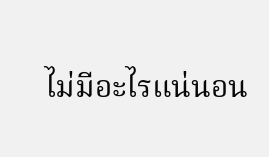ไม่มีอะไรแน่นอน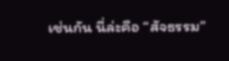เช่นกัน นี่ล่ะคือ “สัจธรรม”